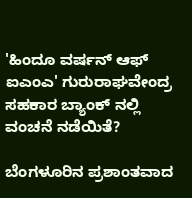'ಹಿಂದೂ ವರ್ಷನ್ ಆಫ್ ಐಎಂಎ' ಗುರುರಾಘವೇಂದ್ರ ಸಹಕಾರ ಬ್ಯಾಂಕ್ ನಲ್ಲಿ ವಂಚನೆ ನಡೆಯಿತೆ?

ಬೆಂಗಳೂರಿನ ಪ್ರಶಾಂತವಾದ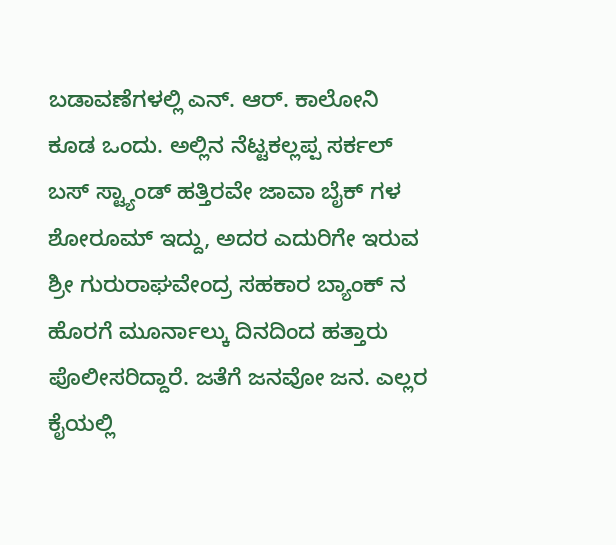ಬಡಾವಣೆಗಳಲ್ಲಿ ಎನ್. ಆರ್. ಕಾಲೋನಿ ಕೂಡ ಒಂದು. ಅಲ್ಲಿನ ನೆಟ್ಟಕಲ್ಲಪ್ಪ ಸರ್ಕಲ್ ಬಸ್ ಸ್ಟ್ಯಾಂಡ್ ಹತ್ತಿರವೇ ಜಾವಾ ಬೈಕ್ ಗಳ ಶೋರೂಮ್ ಇದ್ದು, ಅದರ ಎದುರಿಗೇ ಇರುವ ಶ್ರೀ ಗುರುರಾಘವೇಂದ್ರ ಸಹಕಾರ ಬ್ಯಾಂಕ್ ನ ಹೊರಗೆ ಮೂರ್ನಾಲ್ಕು ದಿನದಿಂದ ಹತ್ತಾರು ಪೊಲೀಸರಿದ್ದಾರೆ. ಜತೆಗೆ ಜನವೋ ಜನ. ಎಲ್ಲರ ಕೈಯಲ್ಲಿ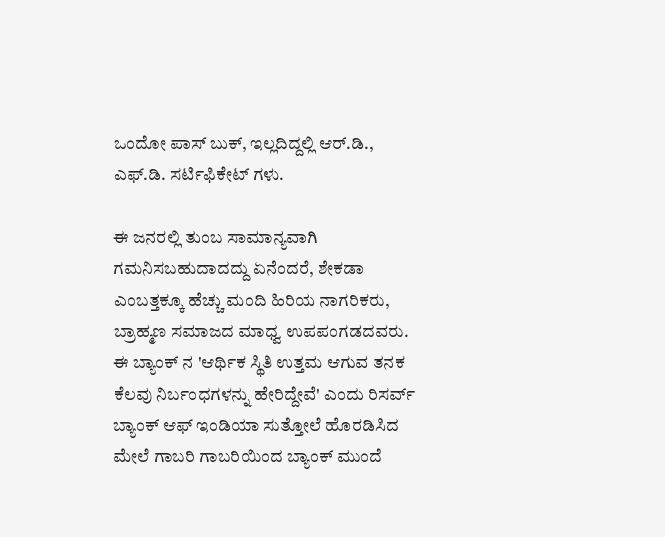ಒಂದೋ ಪಾಸ್ ಬುಕ್, ಇಲ್ಲದಿದ್ದಲ್ಲಿ ಆರ್.ಡಿ., ಎಫ್.ಡಿ. ಸರ್ಟಿಫಿಕೇಟ್ ಗಳು.

ಈ ಜನರಲ್ಲಿ ತುಂಬ ಸಾಮಾನ್ಯವಾಗಿ ಗಮನಿಸಬಹುದಾದದ್ದು ಏನೆಂದರೆ, ಶೇಕಡಾ ಎಂಬತ್ತಕ್ಕೂ ಹೆಚ್ಚು ಮಂದಿ ಹಿರಿಯ ನಾಗರಿಕರು, ಬ್ರಾಹ್ಮಣ ಸಮಾಜದ ಮಾಧ್ವ ಉಪಪಂಗಡದವರು. ಈ ಬ್ಯಾಂಕ್ ನ 'ಆರ್ಥಿಕ ಸ್ಥಿತಿ ಉತ್ತಮ ಆಗುವ ತನಕ ಕೆಲವು ನಿರ್ಬಂಧಗಳನ್ನು ಹೇರಿದ್ದೇವೆ' ಎಂದು ರಿಸರ್ವ್ ಬ್ಯಾಂಕ್ ಆಫ್ ಇಂಡಿಯಾ ಸುತ್ತೋಲೆ ಹೊರಡಿಸಿದ ಮೇಲೆ ಗಾಬರಿ ಗಾಬರಿಯಿಂದ ಬ್ಯಾಂಕ್ ಮುಂದೆ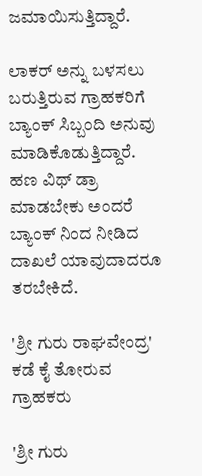ಜಮಾಯಿಸುತ್ತಿದ್ದಾರೆ.

ಲಾಕರ್ ಅನ್ನು ಬಳಸಲು ಬರುತ್ತಿರುವ ಗ್ರಾಹಕರಿಗೆ ಬ್ಯಾಂಕ್ ಸಿಬ್ಬಂದಿ ಅನುವು ಮಾಡಿಕೊಡುತ್ತಿದ್ದಾರೆ. ಹಣ ವಿಥ್ ಡ್ರಾ ಮಾಡಬೇಕು ಅಂದರೆ ಬ್ಯಾಂಕ್ ನಿಂದ ನೀಡಿದ ದಾಖಲೆ ಯಾವುದಾದರೂ ತರಬೇಕಿದೆ.

'ಶ್ರೀ ಗುರು ರಾಘವೇಂದ್ರ' ಕಡೆ ಕೈ ತೋರುವ ಗ್ರಾಹಕರು

'ಶ್ರೀ ಗುರು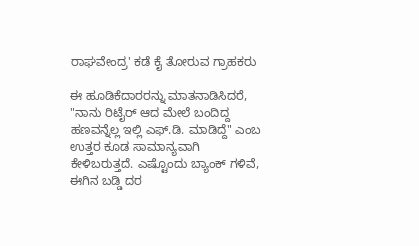ರಾಘವೇಂದ್ರ' ಕಡೆ ಕೈ ತೋರುವ ಗ್ರಾಹಕರು

ಈ ಹೂಡಿಕೆದಾರರನ್ನು ಮಾತನಾಡಿಸಿದರೆ, "ನಾನು ರಿಟೈರ್ ಆದ ಮೇಲೆ ಬಂದಿದ್ದ ಹಣವನ್ನೆಲ್ಲ ಇಲ್ಲಿ ಎಫ್.ಡಿ. ಮಾಡಿದ್ದೆ" ಎಂಬ ಉತ್ತರ ಕೂಡ ಸಾಮಾನ್ಯವಾಗಿ ಕೇಳಿಬರುತ್ತದೆ. ಎಷ್ಟೊಂದು ಬ್ಯಾಂಕ್ ಗಳಿವೆ, ಈಗಿನ ಬಡ್ಡಿ ದರ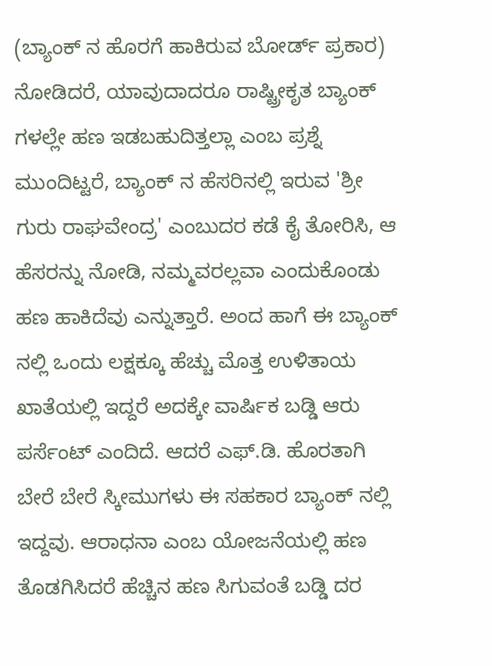(ಬ್ಯಾಂಕ್ ನ ಹೊರಗೆ ಹಾಕಿರುವ ಬೋರ್ಡ್ ಪ್ರಕಾರ) ನೋಡಿದರೆ, ಯಾವುದಾದರೂ ರಾಷ್ಟ್ರೀಕೃತ ಬ್ಯಾಂಕ್ ಗಳಲ್ಲೇ ಹಣ ಇಡಬಹುದಿತ್ತಲ್ಲಾ ಎಂಬ ಪ್ರಶ್ನೆ ಮುಂದಿಟ್ಟರೆ, ಬ್ಯಾಂಕ್ ನ ಹೆಸರಿನಲ್ಲಿ ಇರುವ 'ಶ್ರೀ ಗುರು ರಾಘವೇಂದ್ರ' ಎಂಬುದರ ಕಡೆ ಕೈ ತೋರಿಸಿ, ಆ ಹೆಸರನ್ನು ನೋಡಿ, ನಮ್ಮವರಲ್ಲವಾ ಎಂದುಕೊಂಡು ಹಣ ಹಾಕಿದೆವು ಎನ್ನುತ್ತಾರೆ. ಅಂದ ಹಾಗೆ ಈ ಬ್ಯಾಂಕ್ ನಲ್ಲಿ ಒಂದು ಲಕ್ಷಕ್ಕೂ ಹೆಚ್ಚು ಮೊತ್ತ ಉಳಿತಾಯ ಖಾತೆಯಲ್ಲಿ ಇದ್ದರೆ ಅದಕ್ಕೇ ವಾರ್ಷಿಕ ಬಡ್ಡಿ ಆರು ಪರ್ಸೆಂಟ್ ಎಂದಿದೆ. ಆದರೆ ಎಫ್.ಡಿ. ಹೊರತಾಗಿ ಬೇರೆ ಬೇರೆ ಸ್ಕೀಮುಗಳು ಈ ಸಹಕಾರ ಬ್ಯಾಂಕ್ ನಲ್ಲಿ ಇದ್ದವು. ಆರಾಧನಾ ಎಂಬ ಯೋಜನೆಯಲ್ಲಿ ಹಣ ತೊಡಗಿಸಿದರೆ ಹೆಚ್ಚಿನ ಹಣ ಸಿಗುವಂತೆ ಬಡ್ಡಿ ದರ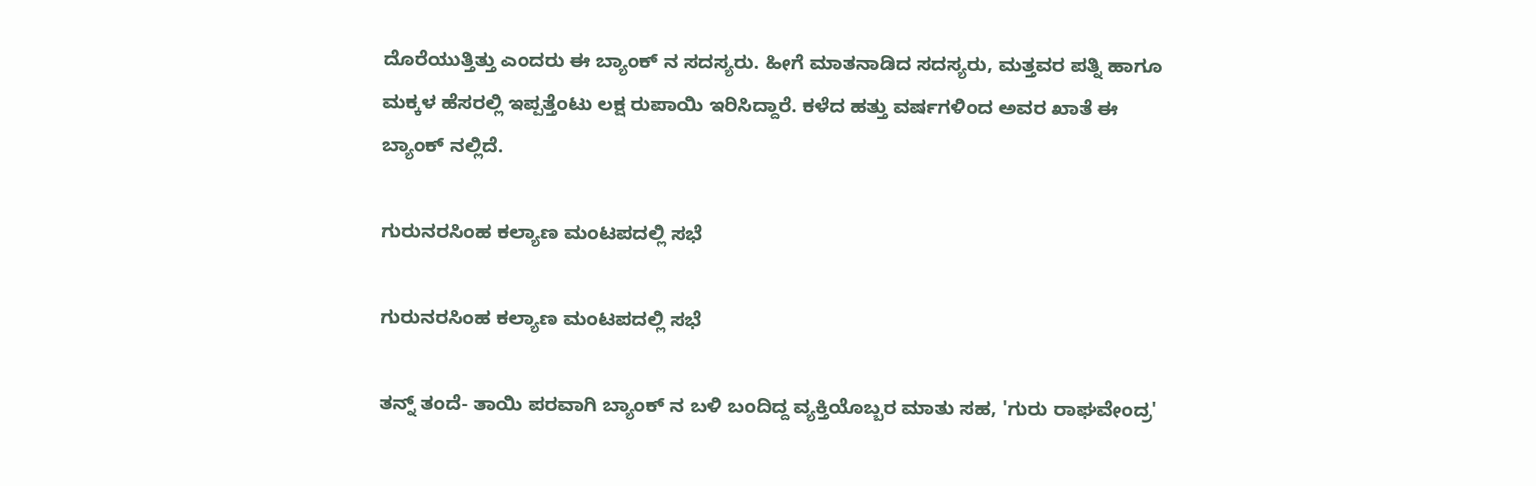ದೊರೆಯುತ್ತಿತ್ತು ಎಂದರು ಈ ಬ್ಯಾಂಕ್ ನ ಸದಸ್ಯರು. ಹೀಗೆ ಮಾತನಾಡಿದ ಸದಸ್ಯರು, ಮತ್ತವರ ಪತ್ನಿ ಹಾಗೂ ಮಕ್ಕಳ ಹೆಸರಲ್ಲಿ ಇಪ್ಪತ್ತೆಂಟು ಲಕ್ಷ ರುಪಾಯಿ ಇರಿಸಿದ್ದಾರೆ. ಕಳೆದ ಹತ್ತು ವರ್ಷಗಳಿಂದ ಅವರ ಖಾತೆ ಈ ಬ್ಯಾಂಕ್ ನಲ್ಲಿದೆ.

ಗುರುನರಸಿಂಹ ಕಲ್ಯಾಣ ಮಂಟಪದಲ್ಲಿ ಸಭೆ

ಗುರುನರಸಿಂಹ ಕಲ್ಯಾಣ ಮಂಟಪದಲ್ಲಿ ಸಭೆ

ತನ್ನ್ ತಂದೆ- ತಾಯಿ ಪರವಾಗಿ ಬ್ಯಾಂಕ್ ನ ಬಳಿ ಬಂದಿದ್ದ ವ್ಯಕ್ತಿಯೊಬ್ಬರ ಮಾತು ಸಹ, 'ಗುರು ರಾಘವೇಂದ್ರ'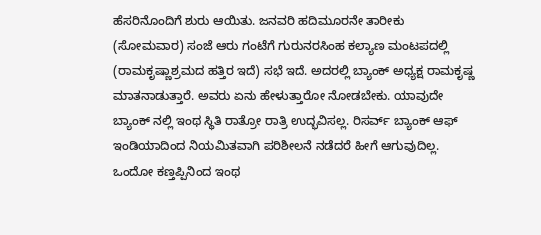ಹೆಸರಿನೊಂದಿಗೆ ಶುರು ಆಯಿತು. ಜನವರಿ ಹದಿಮೂರನೇ ತಾರೀಕು (ಸೋಮವಾರ) ಸಂಜೆ ಆರು ಗಂಟೆಗೆ ಗುರುನರಸಿಂಹ ಕಲ್ಯಾಣ ಮಂಟಪದಲ್ಲಿ (ರಾಮಕೃಷ್ಣಾಶ್ರಮದ ಹತ್ತಿರ ಇದೆ) ಸಭೆ ಇದೆ. ಅದರಲ್ಲಿ ಬ್ಯಾಂಕ್ ಅಧ್ಯಕ್ಷ ರಾಮಕೃಷ್ಣ ಮಾತನಾಡುತ್ತಾರೆ. ಅವರು ಏನು ಹೇಳುತ್ತಾರೋ ನೋಡಬೇಕು. ಯಾವುದೇ ಬ್ಯಾಂಕ್ ನಲ್ಲಿ ಇಂಥ ಸ್ಥಿತಿ ರಾತ್ರೋ ರಾತ್ರಿ ಉದ್ಭವಿಸಲ್ಲ. ರಿಸರ್ವ್ ಬ್ಯಾಂಕ್ ಆಫ್ ಇಂಡಿಯಾದಿಂದ ನಿಯಮಿತವಾಗಿ ಪರಿಶೀಲನೆ ನಡೆದರೆ ಹೀಗೆ ಆಗುವುದಿಲ್ಲ. ಒಂದೋ ಕಣ್ತಪ್ಪಿನಿಂದ ಇಂಥ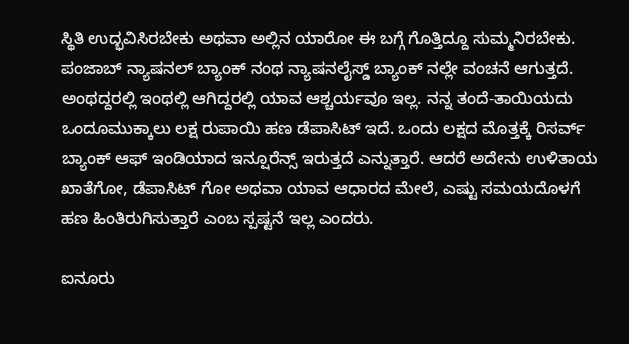ಸ್ಥಿತಿ ಉದ್ಭವಿಸಿರಬೇಕು ಅಥವಾ ಅಲ್ಲಿನ ಯಾರೋ ಈ ಬಗ್ಗೆ ಗೊತ್ತಿದ್ದೂ ಸುಮ್ಮನಿರಬೇಕು. ಪಂಜಾಬ್ ನ್ಯಾಷನಲ್ ಬ್ಯಾಂಕ್ ನಂಥ ನ್ಯಾಷನಲೈಸ್ಡ್ ಬ್ಯಾಂಕ್ ನಲ್ಲೇ ವಂಚನೆ ಆಗುತ್ತದೆ. ಅಂಥದ್ದರಲ್ಲಿ ಇಂಥಲ್ಲಿ ಆಗಿದ್ದರಲ್ಲಿ ಯಾವ ಆಶ್ಚರ್ಯವೂ ಇಲ್ಲ. ನನ್ನ ತಂದೆ-ತಾಯಿಯದು ಒಂದೂಮುಕ್ಕಾಲು ಲಕ್ಷ ರುಪಾಯಿ ಹಣ ಡೆಪಾಸಿಟ್ ಇದೆ. ಒಂದು ಲಕ್ಷದ ಮೊತ್ತಕ್ಕೆ ರಿಸರ್ವ್ ಬ್ಯಾಂಕ್ ಆಫ್ ಇಂಡಿಯಾದ ಇನ್ಷೂರೆನ್ಸ್ ಇರುತ್ತದೆ ಎನ್ನುತ್ತಾರೆ. ಆದರೆ ಅದೇನು ಉಳಿತಾಯ ಖಾತೆಗೋ, ಡೆಪಾಸಿಟ್ ಗೋ ಅಥವಾ ಯಾವ ಆಧಾರದ ಮೇಲೆ, ಎಷ್ಟು ಸಮಯದೊಳಗೆ ಹಣ ಹಿಂತಿರುಗಿಸುತ್ತಾರೆ ಎಂಬ ಸ್ಪಷ್ಟನೆ ಇಲ್ಲ ಎಂದರು.

ಐನೂರು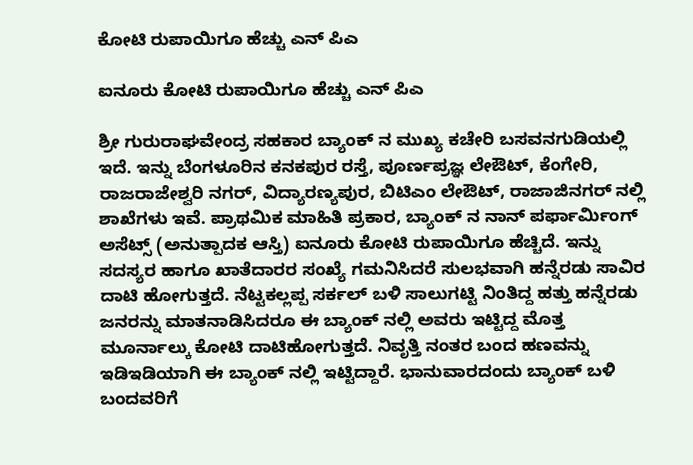ಕೋಟಿ ರುಪಾಯಿಗೂ ಹೆಚ್ಚು ಎನ್ ಪಿಎ

ಐನೂರು ಕೋಟಿ ರುಪಾಯಿಗೂ ಹೆಚ್ಚು ಎನ್ ಪಿಎ

ಶ್ರೀ ಗುರುರಾಘವೇಂದ್ರ ಸಹಕಾರ ಬ್ಯಾಂಕ್ ನ ಮುಖ್ಯ ಕಚೇರಿ ಬಸವನಗುಡಿಯಲ್ಲಿ ಇದೆ. ಇನ್ನು ಬೆಂಗಳೂರಿನ ಕನಕಪುರ ರಸ್ತೆ, ಪೂರ್ಣಪ್ರಜ್ಞ ಲೇಔಟ್, ಕೆಂಗೇರಿ, ರಾಜರಾಜೇಶ್ವರಿ ನಗರ್, ವಿದ್ಯಾರಣ್ಯಪುರ, ಬಿಟಿಎಂ ಲೇಔಟ್, ರಾಜಾಜಿನಗರ್ ನಲ್ಲಿ ಶಾಖೆಗಳು ಇವೆ. ಪ್ರಾಥಮಿಕ ಮಾಹಿತಿ ಪ್ರಕಾರ, ಬ್ಯಾಂಕ್ ನ ನಾನ್ ಪರ್ಫಾರ್ಮಿಂಗ್ ಅಸೆಟ್ಸ್ (ಅನುತ್ಪಾದಕ ಆಸ್ತಿ) ಐನೂರು ಕೋಟಿ ರುಪಾಯಿಗೂ ಹೆಚ್ಚಿದೆ. ಇನ್ನು ಸದಸ್ಯರ ಹಾಗೂ ಖಾತೆದಾರರ ಸಂಖ್ಯೆ ಗಮನಿಸಿದರೆ ಸುಲಭವಾಗಿ ಹನ್ನೆರಡು ಸಾವಿರ ದಾಟಿ ಹೋಗುತ್ತದೆ. ನೆಟ್ಟಕಲ್ಲಪ್ಪ ಸರ್ಕಲ್ ಬಳಿ ಸಾಲುಗಟ್ಟಿ ನಿಂತಿದ್ದ ಹತ್ತು ಹನ್ನೆರಡು ಜನರನ್ನು ಮಾತನಾಡಿಸಿದರೂ ಈ ಬ್ಯಾಂಕ್ ನಲ್ಲಿ ಅವರು ಇಟ್ಟಿದ್ದ ಮೊತ್ತ ಮೂರ್ನಾಲ್ಕು ಕೋಟಿ ದಾಟಿಹೋಗುತ್ತದೆ. ನಿವೃತ್ತಿ ನಂತರ ಬಂದ ಹಣವನ್ನು ಇಡಿಇಡಿಯಾಗಿ ಈ ಬ್ಯಾಂಕ್ ನಲ್ಲಿ ಇಟ್ಟಿದ್ದಾರೆ. ಭಾನುವಾರದಂದು ಬ್ಯಾಂಕ್ ಬಳಿ ಬಂದವರಿಗೆ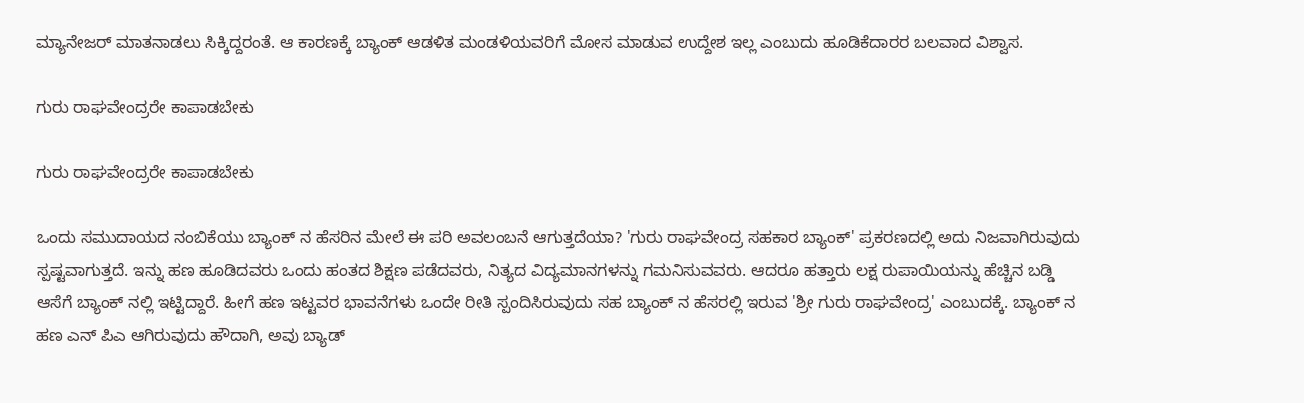ಮ್ಯಾನೇಜರ್ ಮಾತನಾಡಲು ಸಿಕ್ಕಿದ್ದರಂತೆ. ಆ ಕಾರಣಕ್ಕೆ ಬ್ಯಾಂಕ್ ಆಡಳಿತ ಮಂಡಳಿಯವರಿಗೆ ಮೋಸ ಮಾಡುವ ಉದ್ದೇಶ ಇಲ್ಲ ಎಂಬುದು ಹೂಡಿಕೆದಾರರ ಬಲವಾದ ವಿಶ್ವಾಸ.

ಗುರು ರಾಘವೇಂದ್ರರೇ ಕಾಪಾಡಬೇಕು

ಗುರು ರಾಘವೇಂದ್ರರೇ ಕಾಪಾಡಬೇಕು

ಒಂದು ಸಮುದಾಯದ ನಂಬಿಕೆಯು ಬ್ಯಾಂಕ್ ನ ಹೆಸರಿನ ಮೇಲೆ ಈ ಪರಿ ಅವಲಂಬನೆ ಆಗುತ್ತದೆಯಾ? 'ಗುರು ರಾಘವೇಂದ್ರ ಸಹಕಾರ ಬ್ಯಾಂಕ್' ಪ್ರಕರಣದಲ್ಲಿ ಅದು ನಿಜವಾಗಿರುವುದು ಸ್ಪಷ್ಟವಾಗುತ್ತದೆ. ಇನ್ನು ಹಣ ಹೂಡಿದವರು ಒಂದು ಹಂತದ ಶಿಕ್ಷಣ ಪಡೆದವರು, ನಿತ್ಯದ ವಿದ್ಯಮಾನಗಳನ್ನು ಗಮನಿಸುವವರು. ಆದರೂ ಹತ್ತಾರು ಲಕ್ಷ ರುಪಾಯಿಯನ್ನು ಹೆಚ್ಚಿನ ಬಡ್ಡಿ ಆಸೆಗೆ ಬ್ಯಾಂಕ್ ನಲ್ಲಿ ಇಟ್ಟಿದ್ದಾರೆ. ಹೀಗೆ ಹಣ ಇಟ್ಟವರ ಭಾವನೆಗಳು ಒಂದೇ ರೀತಿ ಸ್ಪಂದಿಸಿರುವುದು ಸಹ ಬ್ಯಾಂಕ್ ನ ಹೆಸರಲ್ಲಿ ಇರುವ 'ಶ್ರೀ ಗುರು ರಾಘವೇಂದ್ರ' ಎಂಬುದಕ್ಕೆ. ಬ್ಯಾಂಕ್ ನ ಹಣ ಎನ್ ಪಿಎ ಆಗಿರುವುದು ಹೌದಾಗಿ, ಅವು ಬ್ಯಾಡ್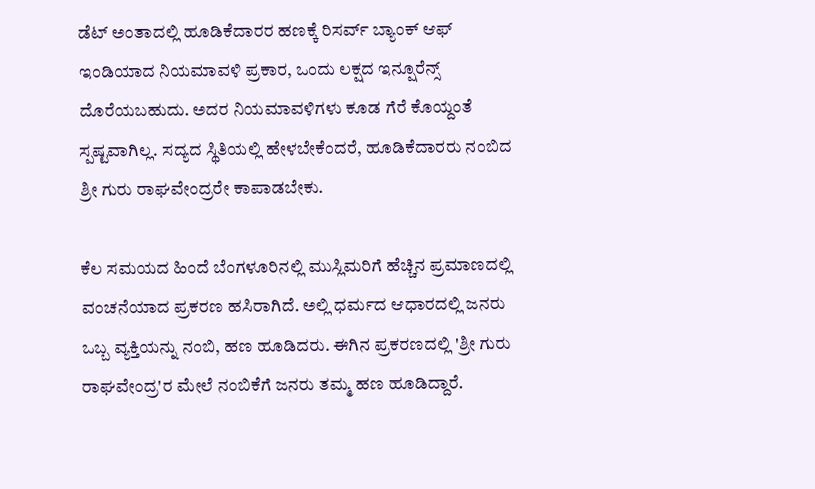ಡೆಟ್ ಅಂತಾದಲ್ಲಿ ಹೂಡಿಕೆದಾರರ ಹಣಕ್ಕೆ ರಿಸರ್ವ್ ಬ್ಯಾಂಕ್ ಆಫ್ ಇಂಡಿಯಾದ ನಿಯಮಾವಳಿ ಪ್ರಕಾರ, ಒಂದು ಲಕ್ಷದ ಇನ್ಷೂರೆನ್ಸ್ ದೊರೆಯಬಹುದು. ಅದರ ನಿಯಮಾವಳಿಗಳು ಕೂಡ ಗೆರೆ ಕೊಯ್ದಂತೆ ಸ್ಪಷ್ಟವಾಗಿಲ್ಲ. ಸದ್ಯದ ಸ್ಥಿತಿಯಲ್ಲಿ ಹೇಳಬೇಕೆಂದರೆ, ಹೂಡಿಕೆದಾರರು ನಂಬಿದ ಶ್ರೀ ಗುರು ರಾಘವೇಂದ್ರರೇ ಕಾಪಾಡಬೇಕು.

ಕೆಲ ಸಮಯದ ಹಿಂದೆ ಬೆಂಗಳೂರಿನಲ್ಲಿ ಮುಸ್ಲಿಮರಿಗೆ ಹೆಚ್ಚಿನ ಪ್ರಮಾಣದಲ್ಲಿ ವಂಚನೆಯಾದ ಪ್ರಕರಣ ಹಸಿರಾಗಿದೆ. ಅಲ್ಲಿ ಧರ್ಮದ ಆಧಾರದಲ್ಲಿ ಜನರು ಒಬ್ಬ ವ್ಯಕ್ತಿಯನ್ನು ನಂಬಿ, ಹಣ ಹೂಡಿದರು. ಈಗಿನ ಪ್ರಕರಣದಲ್ಲಿ 'ಶ್ರೀ ಗುರು ರಾಘವೇಂದ್ರ'ರ ಮೇಲೆ ನಂಬಿಕೆಗೆ ಜನರು ತಮ್ಮ ಹಣ ಹೂಡಿದ್ದಾರೆ.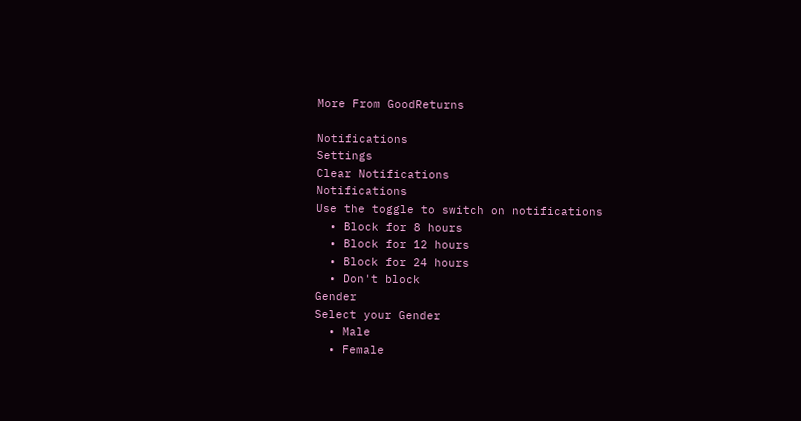More From GoodReturns

Notifications
Settings
Clear Notifications
Notifications
Use the toggle to switch on notifications
  • Block for 8 hours
  • Block for 12 hours
  • Block for 24 hours
  • Don't block
Gender
Select your Gender
  • Male
  • Female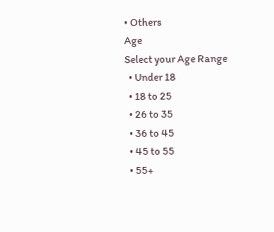• Others
Age
Select your Age Range
  • Under 18
  • 18 to 25
  • 26 to 35
  • 36 to 45
  • 45 to 55
  • 55+